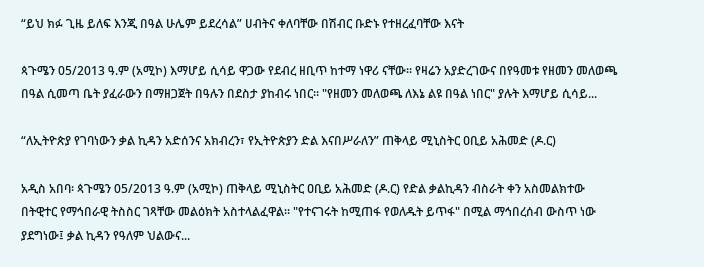“ይህ ክፉ ጊዜ ይለፍ እንጂ በዓል ሁሌም ይደረሳል” ሀብትና ቀለባቸው በሽብር ቡድኑ የተዘረፈባቸው እናት

ጳጉሜን 05/2013 ዓ.ም (አሚኮ) እማሆይ ሲሳይ ዋጋው የደብረ ዘቢጥ ከተማ ነዋሪ ናቸው። የዛሬን አያድረገውና በየዓመቱ የዘመን መለወጫ በዓል ሲመጣ ቤት ያፈራውን በማዘጋጀት በዓሉን በደስታ ያከብሩ ነበር። "የዘመን መለወጫ ለእኔ ልዩ በዓል ነበር" ያሉት እማሆይ ሲሳይ...

“ለኢትዮጵያ የገባነውን ቃል ኪዳን አድሰንና አክብረን፣ የኢትዮጵያን ድል እናበሥራለን” ጠቅላይ ሚኒስትር ዐቢይ አሕመድ (ዶ.ር)

አዲስ አበባ፡ ጳጉሜን 05/2013 ዓ.ም (አሚኮ) ጠቅላይ ሚኒስትር ዐቢይ አሕመድ (ዶ.ር) የድል ቃልኪዳን ብስራት ቀን አስመልክተው በትዊተር የማኅበራዊ ትስስር ገጻቸው መልዕክት አስተላልፈዋል፡፡ "የተናገሩት ከሚጠፋ የወለዱት ይጥፋ" በሚል ማኅበረሰብ ውስጥ ነው ያደግነው፤ ቃል ኪዳን የዓለም ህልውና...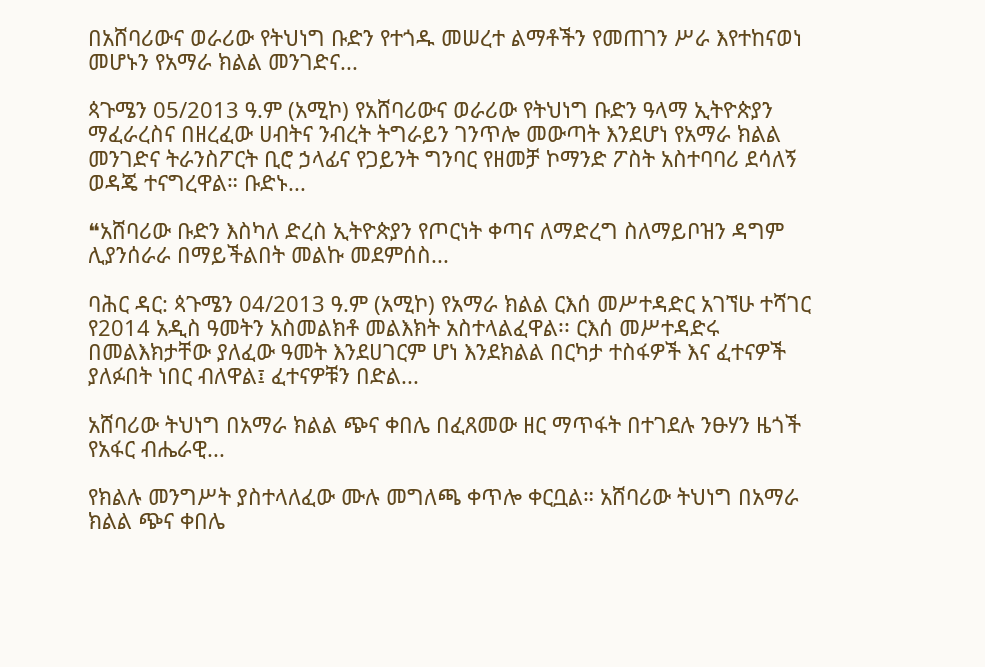በአሸባሪውና ወራሪው የትህነግ ቡድን የተጎዱ መሠረተ ልማቶችን የመጠገን ሥራ እየተከናወነ መሆኑን የአማራ ክልል መንገድና...

ጳጉሜን 05/2013 ዓ.ም (አሚኮ) የአሸባሪውና ወራሪው የትህነግ ቡድን ዓላማ ኢትዮጵያን ማፈራረስና በዘረፈው ሀብትና ንብረት ትግራይን ገንጥሎ መውጣት እንደሆነ የአማራ ክልል መንገድና ትራንስፖርት ቢሮ ኃላፊና የጋይንት ግንባር የዘመቻ ኮማንድ ፖስት አስተባባሪ ደሳለኝ ወዳጄ ተናግረዋል። ቡድኑ...

❝አሸባሪው ቡድን እስካለ ድረስ ኢትዮጵያን የጦርነት ቀጣና ለማድረግ ስለማይቦዝን ዳግም ሊያንሰራራ በማይችልበት መልኩ መደምሰስ...

ባሕር ዳር: ጳጉሜን 04/2013 ዓ.ም (አሚኮ) የአማራ ክልል ርእሰ መሥተዳድር አገኘሁ ተሻገር የ2014 አዲስ ዓመትን አስመልክቶ መልእክት አስተላልፈዋል፡፡ ርእሰ መሥተዳድሩ በመልእክታቸው ያለፈው ዓመት እንደሀገርም ሆነ እንደክልል በርካታ ተስፋዎች እና ፈተናዎች ያለፉበት ነበር ብለዋል፤ ፈተናዎቹን በድል...

አሸባሪው ትህነግ በአማራ ክልል ጭና ቀበሌ በፈጸመው ዘር ማጥፋት በተገደሉ ንፁሃን ዜጎች የአፋር ብሔራዊ...

የክልሉ መንግሥት ያስተላለፈው ሙሉ መግለጫ ቀጥሎ ቀርቧል። አሸባሪው ትህነግ በአማራ ክልል ጭና ቀበሌ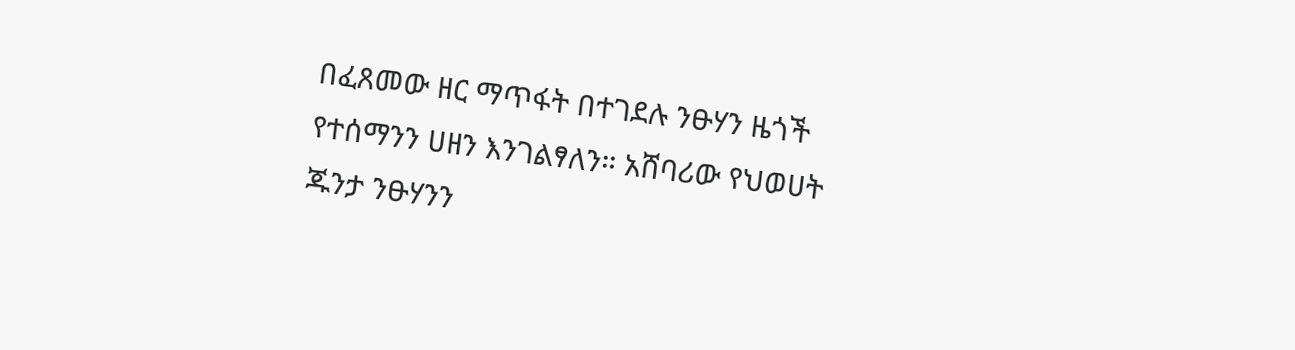በፈጸመው ዘር ማጥፋት በተገደሉ ንፁሃን ዜጎች የተሰማንን ሀዘን እንገልፃለን። አሸባሪው የህወሀት ጁንታ ንፁሃንን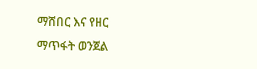ማሸበር እና የዘር ማጥፋት ወንጀል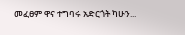መፈፀም ዋና ተግባሩ አድርጎት ካሁን...